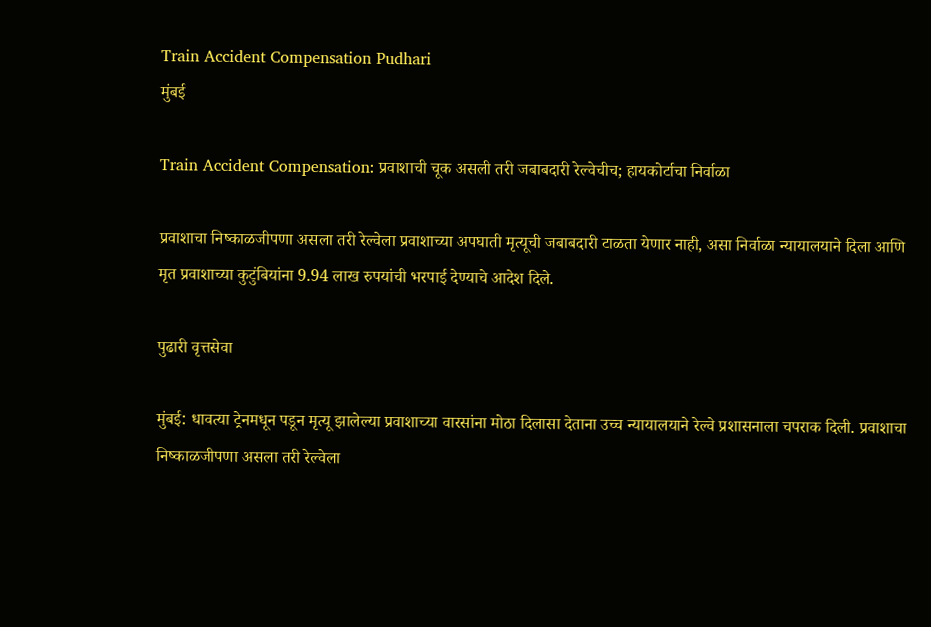Train Accident Compensation Pudhari
मुंबई

Train Accident Compensation: प्रवाशाची चूक असली तरी जबाबदारी रेल्वेचीच; हायकोर्टाचा निर्वाळा

प्रवाशाचा निष्काळजीपणा असला तरी रेल्वेला प्रवाशाच्या अपघाती मृत्यूची जबाबदारी टाळता येणार नाही, असा निर्वाळा न्यायालयाने दिला आणि मृत प्रवाशाच्या कुटुंबियांना 9.94 लाख रुपयांची भरपाई देण्याचे आदेश दिले.

पुढारी वृत्तसेवा

मुंबई: धावत्या ट्रेनमधून पडून मृत्यू झालेल्या प्रवाशाच्या वारसांना मोठा दिलासा देताना उच्च न्यायालयाने रेल्वे प्रशासनाला चपराक दिली. प्रवाशाचा निष्काळजीपणा असला तरी रेल्वेला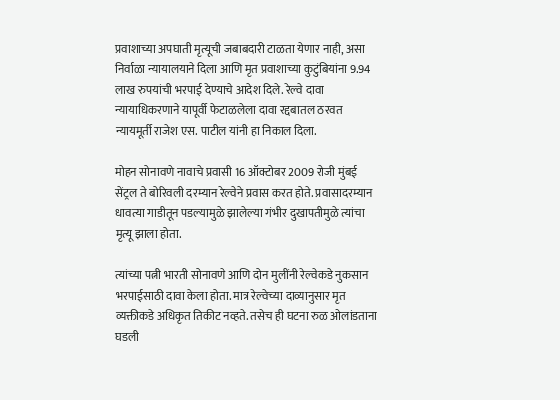प्रवाशाच्या अपघाती मृत्यूची जबाबदारी टाळता येणार नाही, असा निर्वाळा न्यायालयाने दिला आणि मृत प्रवाशाच्या कुटुंबियांना 9.94 लाख रुपयांची भरपाई देण्याचे आदेश दिले. रेल्वे दावा न्यायाधिकरणाने यापूर्वी फेटाळलेला दावा रद्दबातल ठरवत न्यायमूर्ती राजेश एस. पाटील यांनी हा निकाल दिला.

मोहन सोनावणे नावाचे प्रवासी 16 ऑक्टोबर 2009 रोजी मुंबई सेंट्रल ते बोरिवली दरम्यान रेल्वेने प्रवास करत होते. प्रवासादरम्यान धावत्या गाडीतून पडल्यामुळे झालेल्या गंभीर दुखापतीमुळे त्यांचा मृत्यू झाला होता.

त्यांच्या पत्नी भारती सोनावणे आणि दोन मुलींनी रेल्वेकडे नुकसान भरपाईसाठी दावा केला होता. मात्र रेल्वेच्या दाव्यानुसार मृत व्यक्तीकडे अधिकृत तिकीट नव्हते. तसेच ही घटना रुळ ओलांडताना घडली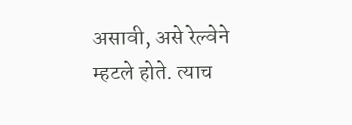असावी, असे रेल्वेने म्हटले होते. त्याच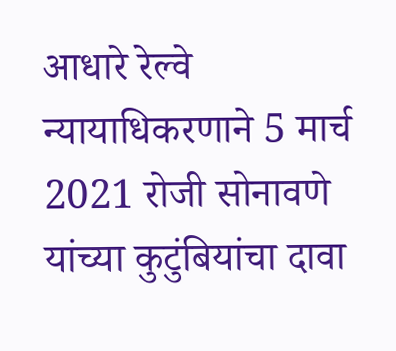आधारे रेल्वे न्यायाधिकरणाने 5 मार्च 2021 रोजी सोनावणे यांच्या कुटुंबियांचा दावा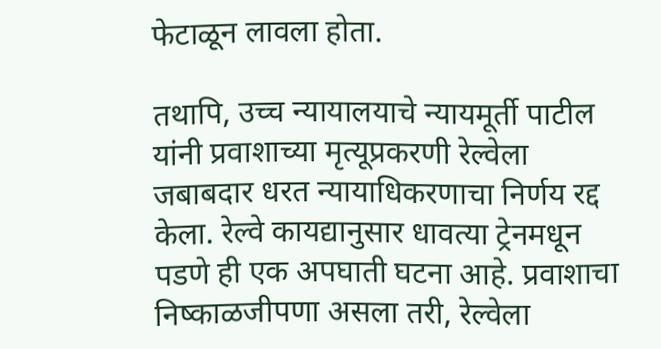फेटाळून लावला होता.

तथापि, उच्च न्यायालयाचे न्यायमूर्ती पाटील यांनी प्रवाशाच्या मृत्यूप्रकरणी रेल्वेला जबाबदार धरत न्यायाधिकरणाचा निर्णय रद्द केला. रेल्वे कायद्यानुसार धावत्या ट्रेनमधून पडणे ही एक अपघाती घटना आहे. प्रवाशाचा निष्काळजीपणा असला तरी, रेल्वेला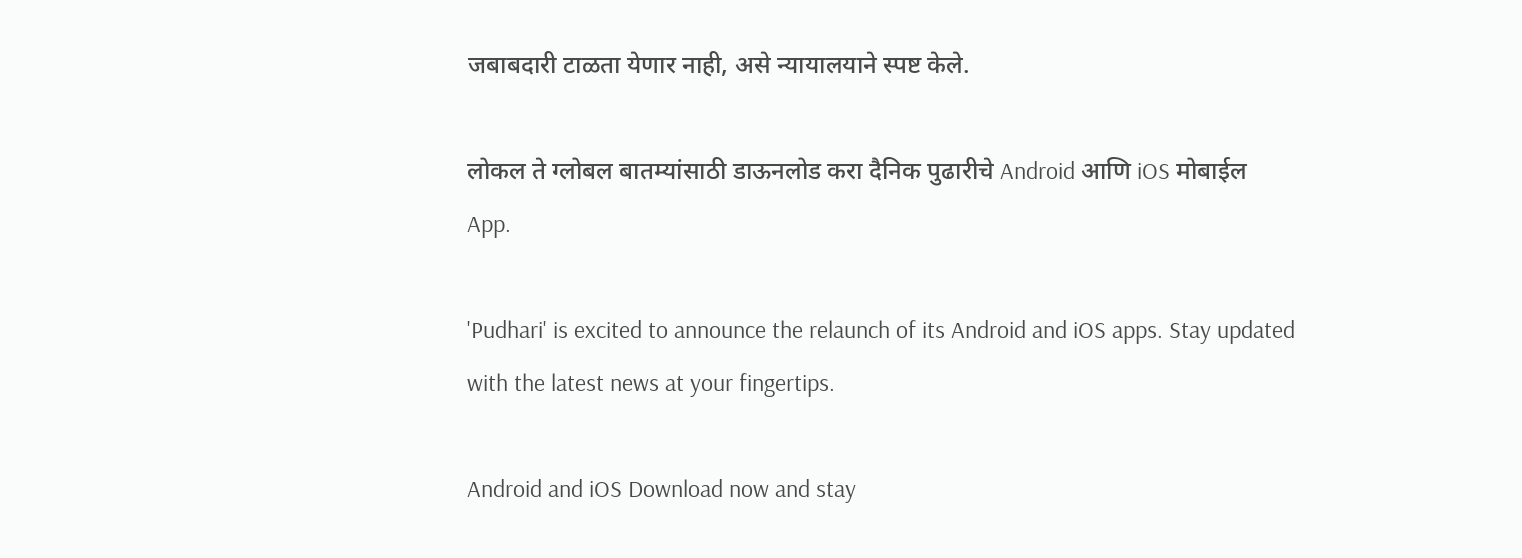जबाबदारी टाळता येणार नाही, असे न्यायालयाने स्पष्ट केले.

लोकल ते ग्लोबल बातम्यांसाठी डाऊनलोड करा दैनिक पुढारीचे Android आणि iOS मोबाईल App.

'Pudhari' is excited to announce the relaunch of its Android and iOS apps. Stay updated with the latest news at your fingertips.

Android and iOS Download now and stay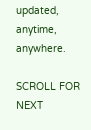updated, anytime, anywhere.

SCROLL FOR NEXT